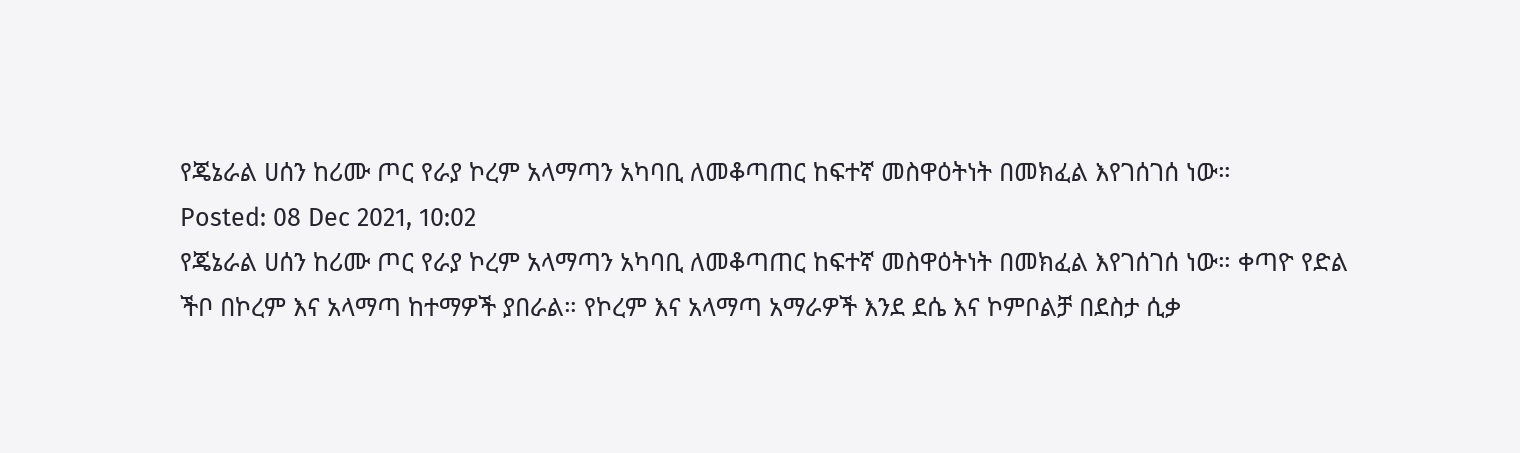የጄኔራል ሀሰን ከሪሙ ጦር የራያ ኮረም አላማጣን አካባቢ ለመቆጣጠር ከፍተኛ መስዋዕትነት በመክፈል እየገሰገሰ ነው።
Posted: 08 Dec 2021, 10:02
የጄኔራል ሀሰን ከሪሙ ጦር የራያ ኮረም አላማጣን አካባቢ ለመቆጣጠር ከፍተኛ መስዋዕትነት በመክፈል እየገሰገሰ ነው። ቀጣዮ የድል ችቦ በኮረም እና አላማጣ ከተማዎች ያበራል። የኮረም እና አላማጣ አማራዎች እንደ ደሴ እና ኮምቦልቻ በደስታ ሲቃ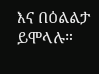እና በዕልልታ ይሞላሉ።